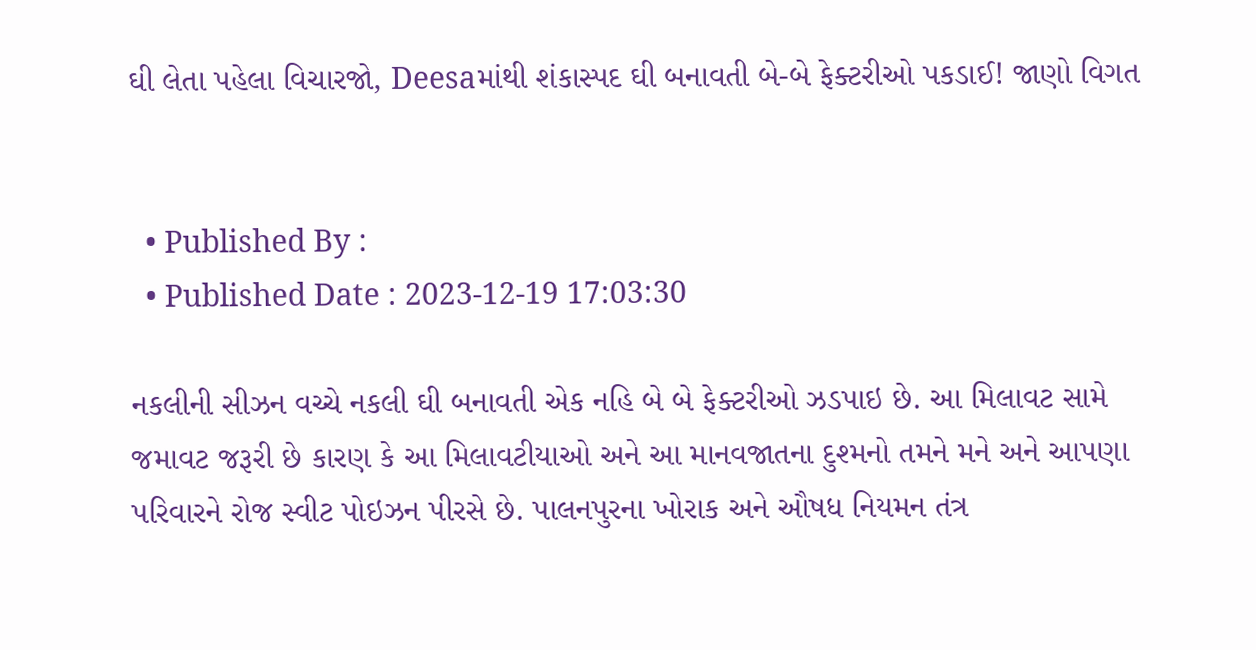ઘી લેતા પહેલા વિચારજો, Deesaમાંથી શંકાસ્પદ ઘી બનાવતી બે-બે ફેક્ટરીઓ પકડાઈ! જાણો વિગત


  • Published By :
  • Published Date : 2023-12-19 17:03:30

નકલીની સીઝન વચ્ચે નકલી ઘી બનાવતી એક નહિ બે બે ફેક્ટરીઓ ઝડપાઇ છે. આ મિલાવટ સામે જમાવટ જરૂરી છે કારણ કે આ મિલાવટીયાઓ અને આ માનવજાતના દુશ્મનો તમને મને અને આપણા પરિવારને રોજ સ્વીટ પોઇઝન પીરસે છે. પાલનપુરના ખોરાક અને ઔષધ નિયમન તંત્ર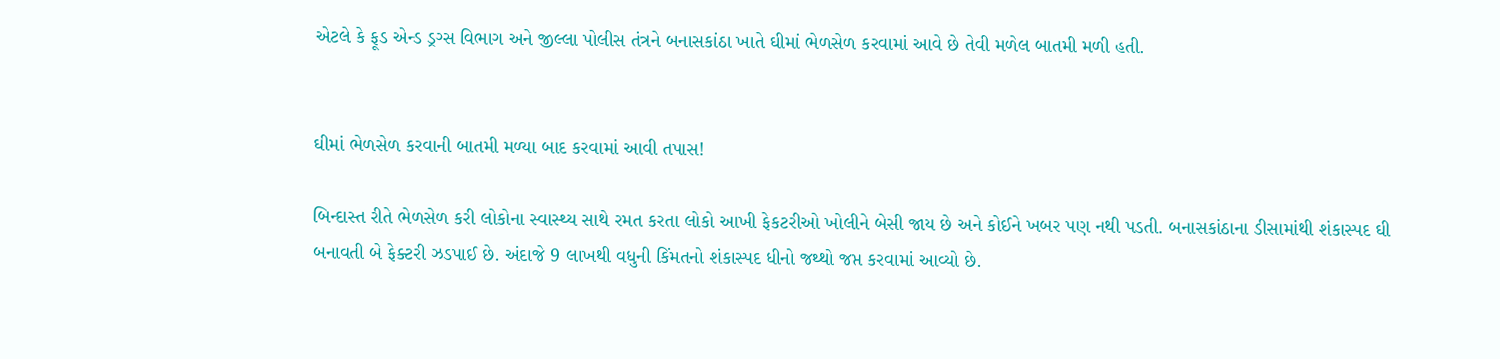એટલે કે ફૂડ એન્ડ ડ્રગ્સ વિભાગ અને જીલ્લા પોલીસ તંત્રને બનાસકાંઠા ખાતે ઘીમાં ભેળસેળ કરવામાં આવે છે તેવી મળેલ બાતમી મળી હતી.


ઘીમાં ભેળસેળ કરવાની બાતમી મળ્યા બાદ કરવામાં આવી તપાસ!

બિન્દાસ્ત રીતે ભેળસેળ કરી લોકોના સ્વાસ્થ્ય સાથે રમત કરતા લોકો આખી ફેકટરીઓ ખોલીને બેસી જાય છે અને કોઈને ખબર પણ નથી પડતી. બનાસકાંઠાના ડીસામાંથી શંકાસ્પદ ઘી બનાવતી બે ફેક્ટરી ઝડપાઈ છે. અંદાજે 9 લાખથી વધુની કિંમતનો શંકાસ્પદ ધીનો જથ્થો જપ્ત કરવામાં આવ્યો છે.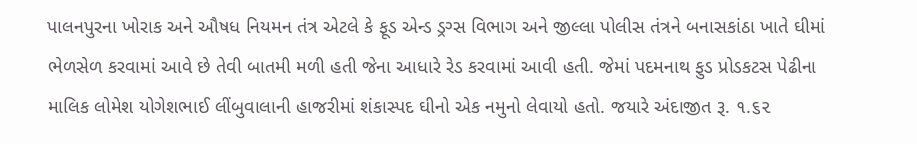પાલનપુરના ખોરાક અને ઔષધ નિયમન તંત્ર એટલે કે ફૂડ એન્ડ ડ્રગ્સ વિભાગ અને જીલ્લા પોલીસ તંત્રને બનાસકાંઠા ખાતે ઘીમાં ભેળસેળ કરવામાં આવે છે તેવી બાતમી મળી હતી જેના આધારે રેડ કરવામાં આવી હતી. જેમાં પદમનાથ ફુડ પ્રોડકટસ પેઢીના માલિક લોમેશ યોગેશભાઈ લીંબુવાલાની હાજરીમાં શંકાસ્પદ ઘીનો એક નમુનો લેવાયો હતો. જયારે અંદાજીત રૂ. ૧.૬૨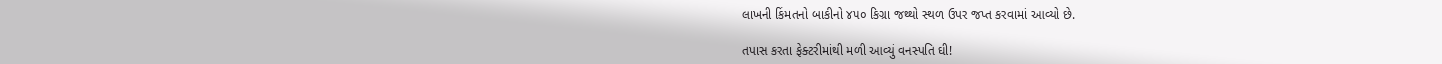લાખની કિંમતનો બાકીનો ૪૫૦ કિગ્રા જથ્થો સ્થળ ઉપર જપ્ત કરવામાં આવ્યો છે.

તપાસ કરતા ફેક્ટરીમાંથી મળી આવ્યું વનસ્પતિ ઘી!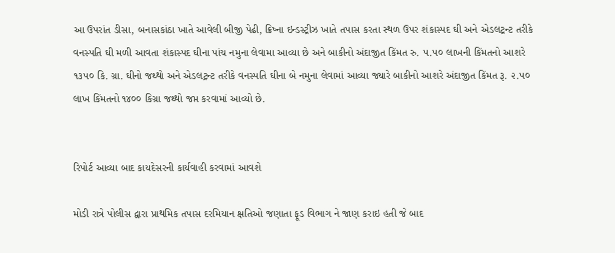આ ઉપરાંત ડીસા, બનાસકાંઠા ખાતે આવેલી બીજી પેઢી, ક્રિષ્ના ઇન્ડસ્ટ્રીઝ ખાતે તપાસ કરતા સ્થળ ઉપર શંકાસ્પદ ઘી અને એડલટ્રન્‍ટ તરીકે વનસ્પતિ ઘી મળી આવતા શંકાસ્પદ ઘીના પાંચ નમુના લેવામા આવ્યા છે અને બાકીનો અંદાજીત કિંમત રુ. ૫.૫૦ લાખની કિંમતનો આશરે ૧૩૫૦ કિ. ગ્રા. ઘીનો જથ્થો અને એડલટ્રન્‍ટ તરીકે વનસ્પતિ ઘીના બે નમુના લેવામાં આવ્યા જ્યારે બાકીનો આશરે અંદાજીત કિંમત રૂ. ૨.૫૦ લાખ કિંમતનો ૧૪૦૦ કિગ્રા જથ્થો જપ્ત કરવામાં આવ્યો છે.


રિપોર્ટ આવ્યા બાદ કાયદેસરની કાર્યવાહી કરવામાં આવશે

મોડી રાત્રે પોલીસ દ્વારા પ્રાથમિક તપાસ દરમિયાન ક્ષતિઓ જણાતા ફૂડ વિભાગ ને જાણ કરાઇ હતી જે બાદ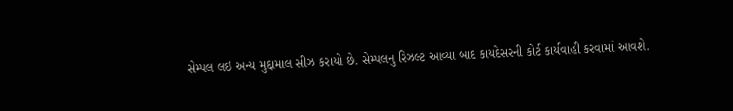સેમ્પલ લઇ અન્ય મુદ્દામાલ સીઝ કરાયો છે. સેમ્પલનુ રિઝલ્ટ આવ્યા બાદ કાયદેસરની કોર્ટ કાર્યવાહી કરવામાં આવશે.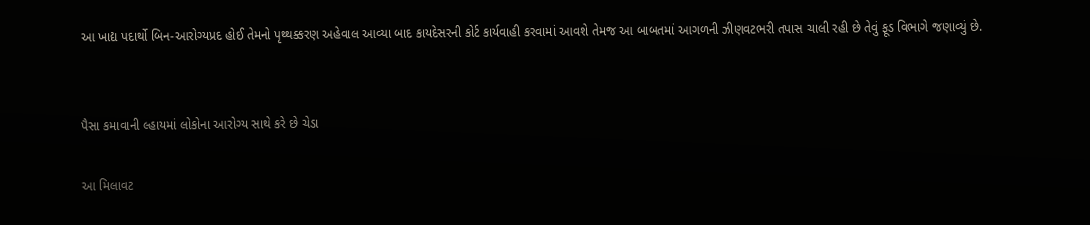આ ખાદ્ય પદાર્થો બિન-આરોગ્યપ્રદ હોઈ તેમનો પૃથ્થક્કરણ અહેવાલ આવ્યા બાદ કાયદેસરની કોર્ટ કાર્યવાહી કરવામાં આવશે તેમજ આ બાબતમાં આગળની ઝીણવટભરી તપાસ ચાલી રહી છે તેવું ફૂડ વિભાગે જણાવ્યું છે.


પૈસા કમાવાની લ્હાયમાં લોકોના આરોગ્ય સાથે કરે છે ચેડા

આ મિલાવટ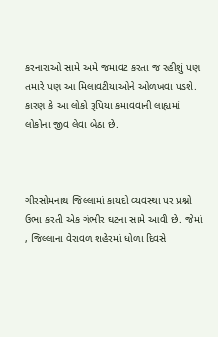કરનારાઓ સામે અમે જમાવટ કરતા જ રહીશું પણ તમારે પણ આ મિલાવટીયાઓને ઓળખવા પડશે. કારણ કે આ લોકો રૂપિયા કમાવવાની લાહ્યમાં લોકોના જીવ લેવા બેઠા છે.



ગીરસોમનાથ જિલ્લામાં કાયદો વ્યવસ્થા પર પ્રશ્નો ઉભા કરતી એક ગંભીર ઘટના સામે આવી છે. જેમાં , જિલ્લાના વેરાવળ શહેરમાં ધોળા દિવસે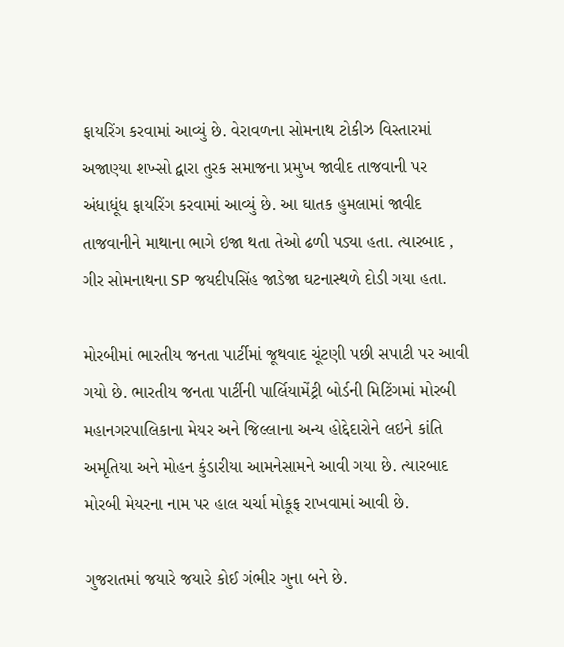ફાયરિંગ કરવામાં આવ્યું છે. વેરાવળના સોમનાથ ટોકીઝ વિસ્તારમાં અજાણ્યા શખ્સો દ્વારા તુરક સમાજના પ્રમુખ જાવીદ તાજવાની પર અંધાધૂંધ ફાયરિંગ કરવામાં આવ્યું છે. આ ઘાતક હુમલામાં જાવીદ તાજવાનીને માથાના ભાગે ઇજા થતા તેઓ ઢળી પડ્યા હતા. ત્યારબાદ , ગીર સોમનાથના SP જયદીપસિંહ જાડેજા ઘટનાસ્થળે દોડી ગયા હતા.

મોરબીમાં ભારતીય જનતા પાર્ટીમાં જૂથવાદ ચૂંટણી પછી સપાટી પર આવી ગયો છે. ભારતીય જનતા પાર્ટીની પાર્લિયામેંટ્રી બોર્ડની મિટિંગમાં મોરબી મહાનગરપાલિકાના મેયર અને જિલ્લાના અન્ય હોદ્દેદારોને લઇને કાંતિ અમૃતિયા અને મોહન કુંડારીયા આમનેસામને આવી ગયા છે. ત્યારબાદ મોરબી મેયરના નામ પર હાલ ચર્ચા મોકૂફ રાખવામાં આવી છે.

ગુજરાતમાં જયારે જયારે કોઈ ગંભીર ગુના બને છે.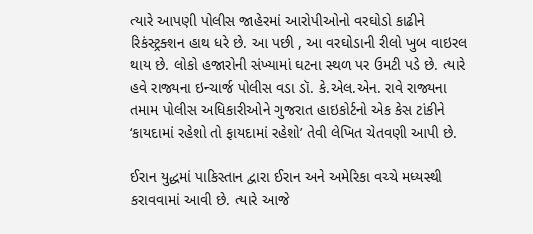ત્યારે આપણી પોલીસ જાહેરમાં આરોપીઓનો વરઘોડો કાઢીને રિકંસ્ટ્રક્શન હાથ ધરે છે. આ પછી , આ વરઘોડાની રીલો ખુબ વાઇરલ થાય છે. લોકો હજારોની સંખ્યામાં ઘટના સ્થળ પર ઉમટી પડે છે. ત્યારે હવે રાજ્યના ઇન્ચાર્જ પોલીસ વડા ડૉ. કે.એલ.એન. રાવે રાજ્યના તમામ પોલીસ અધિકારીઓને ગુજરાત હાઇકોર્ટનો એક કેસ ટાંકીને ‘કાયદામાં રહેશો તો ફાયદામાં રહેશો’ તેવી લેખિત ચેતવણી આપી છે.

ઈરાન યુદ્ધમાં પાકિસ્તાન દ્વારા ઈરાન અને અમેરિકા વચ્ચે મધ્યસ્થી કરાવવામાં આવી છે. ત્યારે આજે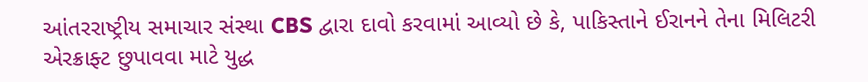આંતરરાષ્ટ્રીય સમાચાર સંસ્થા CBS દ્વારા દાવો કરવામાં આવ્યો છે કે, પાકિસ્તાને ઈરાનને તેના મિલિટરી એરક્રાફ્ટ છુપાવવા માટે યુદ્ધ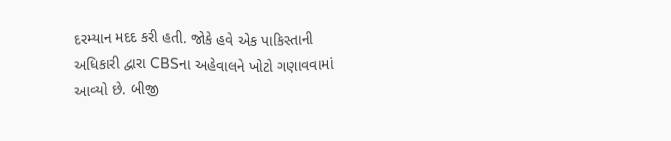દરમ્યાન મદદ કરી હતી. જોકે હવે એક પાકિસ્તાની અધિકારી દ્વારા CBSના અહેવાલને ખોટો ગણાવવામાં આવ્યો છે. બીજી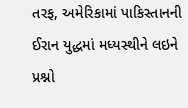તરફ, અમેરિકામાં પાકિસ્તાનની ઈરાન યુદ્ધમાં મધ્યસ્થીને લઇને પ્રશ્નો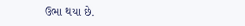ઉભા થયા છે.